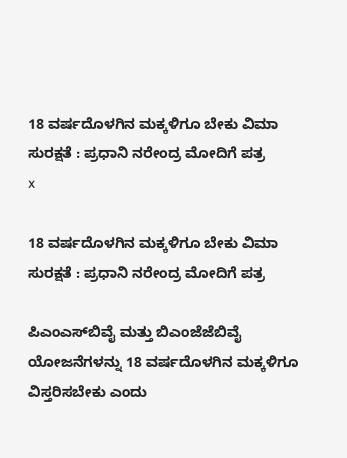18 ವರ್ಷದೊಳಗಿನ ಮಕ್ಕಳಿಗೂ ಬೇಕು ವಿಮಾ ಸುರಕ್ಷತೆ : ಪ್ರಧಾನಿ ನರೇಂದ್ರ ಮೋದಿಗೆ ಪತ್ರ
x

18 ವರ್ಷದೊಳಗಿನ ಮಕ್ಕಳಿಗೂ ಬೇಕು ವಿಮಾ ಸುರಕ್ಷತೆ : ಪ್ರಧಾನಿ ನರೇಂದ್ರ ಮೋದಿಗೆ ಪತ್ರ

ಪಿಎಂಎಸ್‌ಬಿವೈ ಮತ್ತು ಬಿಎಂಜೆಜೆಬಿವೈ ಯೋಜನೆಗಳನ್ನು 18 ವರ್ಷದೊಳಗಿನ ಮಕ್ಕಳಿಗೂ ವಿಸ್ತರಿಸಬೇಕು ಎಂದು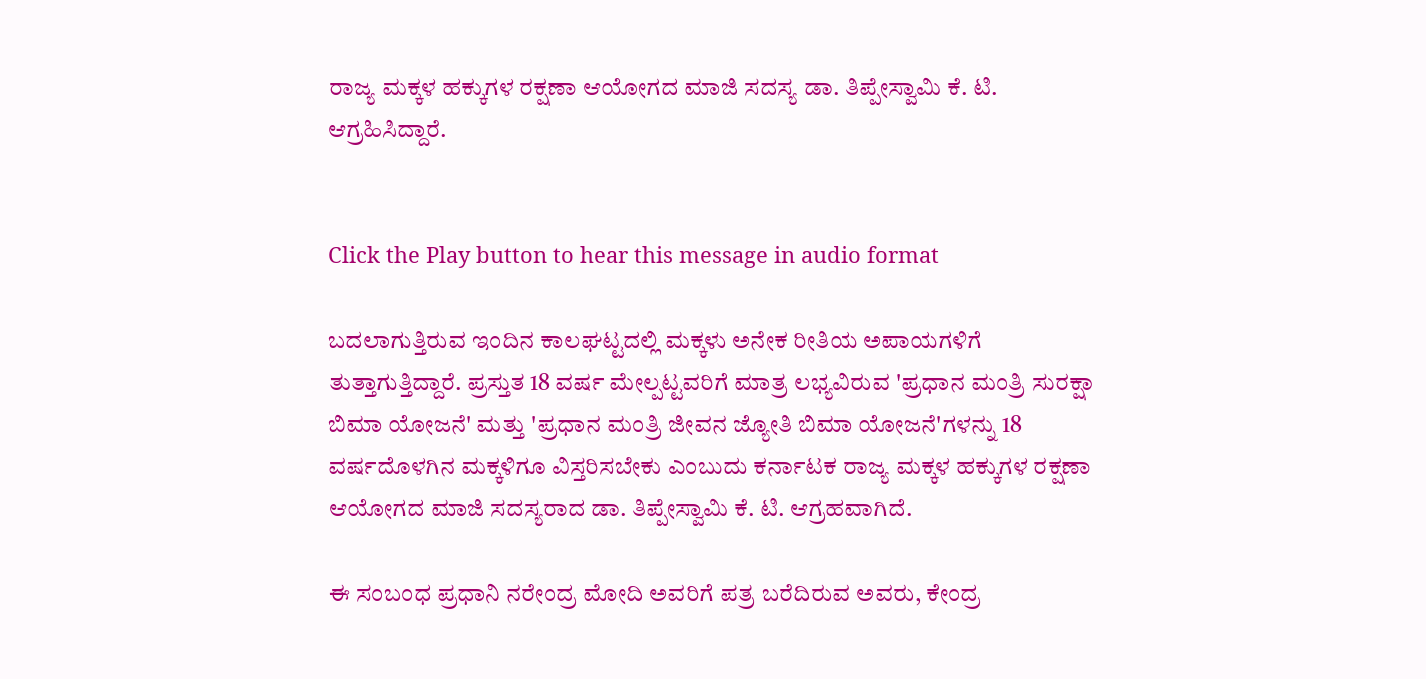ರಾಜ್ಯ ಮಕ್ಕಳ ಹಕ್ಕುಗಳ ರಕ್ಷಣಾ ಆಯೋಗದ ಮಾಜಿ ಸದಸ್ಯ ಡಾ. ತಿಪ್ಪೇಸ್ವಾಮಿ ಕೆ. ಟಿ. ಆಗ್ರಹಿಸಿದ್ದಾರೆ.


Click the Play button to hear this message in audio format

ಬದಲಾಗುತ್ತಿರುವ ಇಂದಿನ ಕಾಲಘಟ್ಟದಲ್ಲಿ ಮಕ್ಕಳು ಅನೇಕ ರೀತಿಯ ಅಪಾಯಗಳಿಗೆ ತುತ್ತಾಗುತ್ತಿದ್ದಾರೆ. ಪ್ರಸ್ತುತ 18 ವರ್ಷ ಮೇಲ್ಪಟ್ಟವರಿಗೆ ಮಾತ್ರ ಲಭ್ಯವಿರುವ 'ಪ್ರಧಾನ ಮಂತ್ರಿ ಸುರಕ್ಷಾ ಬಿಮಾ ಯೋಜನೆ' ಮತ್ತು 'ಪ್ರಧಾನ ಮಂತ್ರಿ ಜೀವನ ಜ್ಯೋತಿ ಬಿಮಾ ಯೋಜನೆ'ಗಳನ್ನು 18 ವರ್ಷದೊಳಗಿನ ಮಕ್ಕಳಿಗೂ ವಿಸ್ತರಿಸಬೇಕು ಎಂಬುದು ಕರ್ನಾಟಕ ರಾಜ್ಯ ಮಕ್ಕಳ ಹಕ್ಕುಗಳ ರಕ್ಷಣಾ ಆಯೋಗದ ಮಾಜಿ ಸದಸ್ಯರಾದ ಡಾ. ತಿಪ್ಪೇಸ್ವಾಮಿ ಕೆ. ಟಿ. ಆಗ್ರಹವಾಗಿದೆ.

ಈ ಸಂಬಂಧ ಪ್ರಧಾನಿ ನರೇಂದ್ರ ಮೋದಿ ಅವರಿಗೆ ಪತ್ರ ಬರೆದಿರುವ ಅವರು, ಕೇಂದ್ರ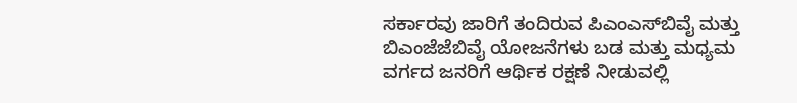ಸರ್ಕಾರವು ಜಾರಿಗೆ ತಂದಿರುವ ಪಿಎಂಎಸ್‌ಬಿವೈ ಮತ್ತು ಬಿಎಂಜೆಜೆಬಿವೈ ಯೋಜನೆಗಳು ಬಡ ಮತ್ತು ಮಧ್ಯಮ ವರ್ಗದ ಜನರಿಗೆ ಆರ್ಥಿಕ ರಕ್ಷಣೆ ನೀಡುವಲ್ಲಿ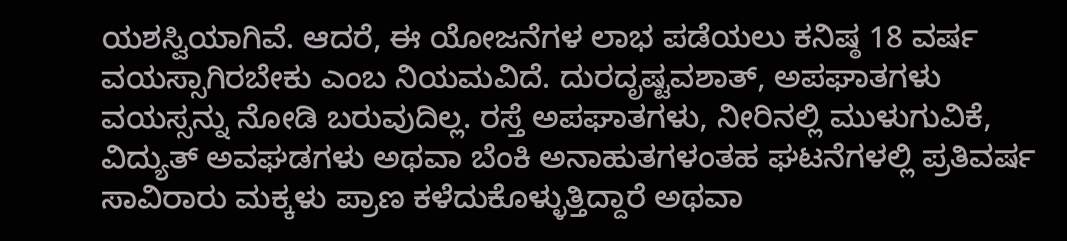ಯಶಸ್ವಿಯಾಗಿವೆ. ಆದರೆ, ಈ ಯೋಜನೆಗಳ ಲಾಭ ಪಡೆಯಲು ಕನಿಷ್ಠ 18 ವರ್ಷ ವಯಸ್ಸಾಗಿರಬೇಕು ಎಂಬ ನಿಯಮವಿದೆ. ದುರದೃಷ್ಟವಶಾತ್, ಅಪಘಾತಗಳು ವಯಸ್ಸನ್ನು ನೋಡಿ ಬರುವುದಿಲ್ಲ. ರಸ್ತೆ ಅಪಘಾತಗಳು, ನೀರಿನಲ್ಲಿ ಮುಳುಗುವಿಕೆ, ವಿದ್ಯುತ್ ಅವಘಡಗಳು ಅಥವಾ ಬೆಂಕಿ ಅನಾಹುತಗಳಂತಹ ಘಟನೆಗಳಲ್ಲಿ ಪ್ರತಿವರ್ಷ ಸಾವಿರಾರು ಮಕ್ಕಳು ಪ್ರಾಣ ಕಳೆದುಕೊಳ್ಳುತ್ತಿದ್ದಾರೆ ಅಥವಾ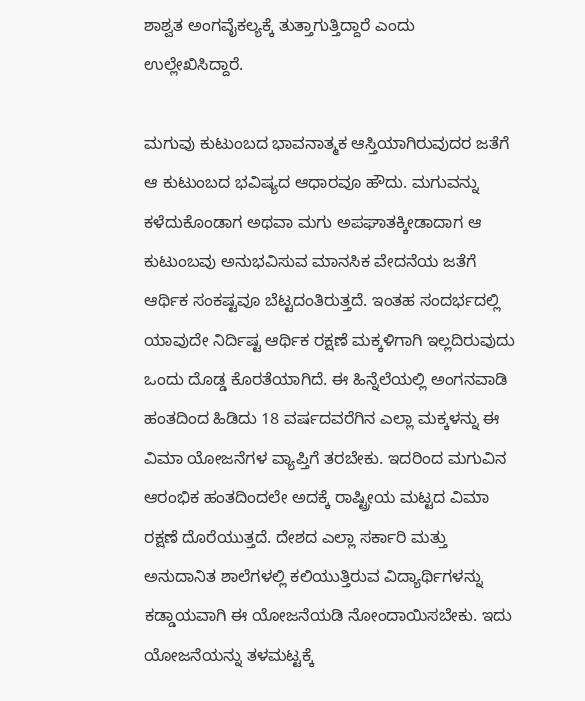ಶಾಶ್ವತ ಅಂಗವೈಕಲ್ಯಕ್ಕೆ ತುತ್ತಾಗುತ್ತಿದ್ದಾರೆ ಎಂದು ಉಲ್ಲೇಖಿಸಿದ್ದಾರೆ.

ಮಗುವು ಕುಟುಂಬದ ಭಾವನಾತ್ಮಕ ಆಸ್ತಿಯಾಗಿರುವುದರ ಜತೆಗೆ ಆ ಕುಟುಂಬದ ಭವಿಷ್ಯದ ಆಧಾರವೂ ಹೌದು. ಮಗುವನ್ನು ಕಳೆದುಕೊಂಡಾಗ ಅಥವಾ ಮಗು ಅಪಘಾತಕ್ಕೀಡಾದಾಗ ಆ ಕುಟುಂಬವು ಅನುಭವಿಸುವ ಮಾನಸಿಕ ವೇದನೆಯ ಜತೆಗೆ ಆರ್ಥಿಕ ಸಂಕಷ್ಟವೂ ಬೆಟ್ಟದಂತಿರುತ್ತದೆ. ಇಂತಹ ಸಂದರ್ಭದಲ್ಲಿ ಯಾವುದೇ ನಿರ್ದಿಷ್ಟ ಆರ್ಥಿಕ ರಕ್ಷಣೆ ಮಕ್ಕಳಿಗಾಗಿ ಇಲ್ಲದಿರುವುದು ಒಂದು ದೊಡ್ಡ ಕೊರತೆಯಾಗಿದೆ. ಈ ಹಿನ್ನೆಲೆಯಲ್ಲಿ ಅಂಗನವಾಡಿ ಹಂತದಿಂದ ಹಿಡಿದು 18 ವರ್ಷದವರೆಗಿನ ಎಲ್ಲಾ ಮಕ್ಕಳನ್ನು ಈ ವಿಮಾ ಯೋಜನೆಗಳ ವ್ಯಾಪ್ತಿಗೆ ತರಬೇಕು. ಇದರಿಂದ ಮಗುವಿನ ಆರಂಭಿಕ ಹಂತದಿಂದಲೇ ಅದಕ್ಕೆ ರಾಷ್ಟ್ರೀಯ ಮಟ್ಟದ ವಿಮಾ ರಕ್ಷಣೆ ದೊರೆಯುತ್ತದೆ. ದೇಶದ ಎಲ್ಲಾ ಸರ್ಕಾರಿ ಮತ್ತು ಅನುದಾನಿತ ಶಾಲೆಗಳಲ್ಲಿ ಕಲಿಯುತ್ತಿರುವ ವಿದ್ಯಾರ್ಥಿಗಳನ್ನು ಕಡ್ಡಾಯವಾಗಿ ಈ ಯೋಜನೆಯಡಿ ನೋಂದಾಯಿಸಬೇಕು. ಇದು ಯೋಜನೆಯನ್ನು ತಳಮಟ್ಟಕ್ಕೆ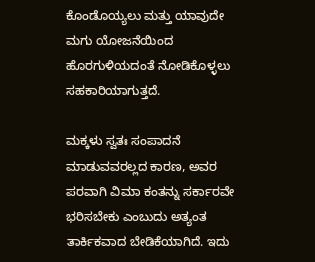ಕೊಂಡೊಯ್ಯಲು ಮತ್ತು ಯಾವುದೇ ಮಗು ಯೋಜನೆಯಿಂದ ಹೊರಗುಳಿಯದಂತೆ ನೋಡಿಕೊಳ್ಳಲು ಸಹಕಾರಿಯಾಗುತ್ತದೆ.

ಮಕ್ಕಳು ಸ್ವತಃ ಸಂಪಾದನೆ ಮಾಡುವವರಲ್ಲದ ಕಾರಣ, ಅವರ ಪರವಾಗಿ ವಿಮಾ ಕಂತನ್ನು ಸರ್ಕಾರವೇ ಭರಿಸಬೇಕು ಎಂಬುದು ಅತ್ಯಂತ ತಾರ್ಕಿಕವಾದ ಬೇಡಿಕೆಯಾಗಿದೆ. ಇದು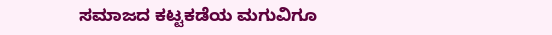ಸಮಾಜದ ಕಟ್ಟಕಡೆಯ ಮಗುವಿಗೂ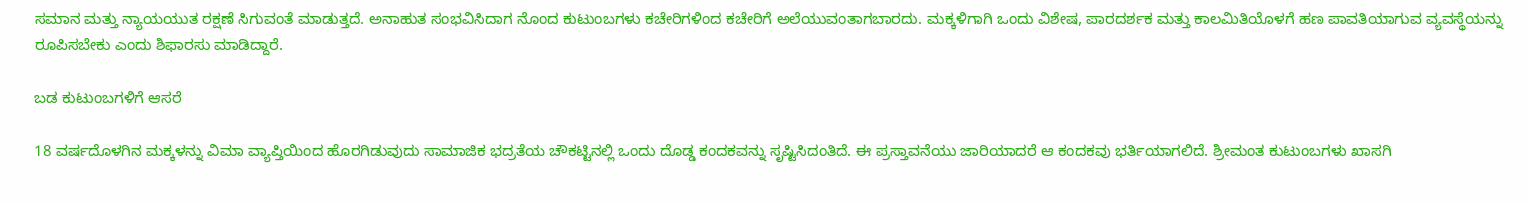ಸಮಾನ ಮತ್ತು ನ್ಯಾಯಯುತ ರಕ್ಷಣೆ ಸಿಗುವಂತೆ ಮಾಡುತ್ತದೆ. ಅನಾಹುತ ಸಂಭವಿಸಿದಾಗ ನೊಂದ ಕುಟುಂಬಗಳು ಕಚೇರಿಗಳಿಂದ ಕಚೇರಿಗೆ ಅಲೆಯುವಂತಾಗಬಾರದು. ಮಕ್ಕಳಿಗಾಗಿ ಒಂದು ವಿಶೇಷ, ಪಾರದರ್ಶಕ ಮತ್ತು ಕಾಲಮಿತಿಯೊಳಗೆ ಹಣ ಪಾವತಿಯಾಗುವ ವ್ಯವಸ್ಥೆಯನ್ನು ರೂಪಿಸಬೇಕು ಎಂದು ಶಿಫಾರಸು ಮಾಡಿದ್ದಾರೆ.

ಬಡ ಕುಟುಂಬಗಳಿಗೆ ಆಸರೆ

18 ವರ್ಷದೊಳಗಿನ ಮಕ್ಕಳನ್ನು ವಿಮಾ ವ್ಯಾಪ್ತಿಯಿಂದ ಹೊರಗಿಡುವುದು ಸಾಮಾಜಿಕ ಭದ್ರತೆಯ ಚೌಕಟ್ಟಿನಲ್ಲಿ ಒಂದು ದೊಡ್ಡ ಕಂದಕವನ್ನು ಸೃಷ್ಟಿಸಿದಂತಿದೆ. ಈ ಪ್ರಸ್ತಾವನೆಯು ಜಾರಿಯಾದರೆ ಆ ಕಂದಕವು ಭರ್ತಿಯಾಗಲಿದೆ. ಶ್ರೀಮಂತ ಕುಟುಂಬಗಳು ಖಾಸಗಿ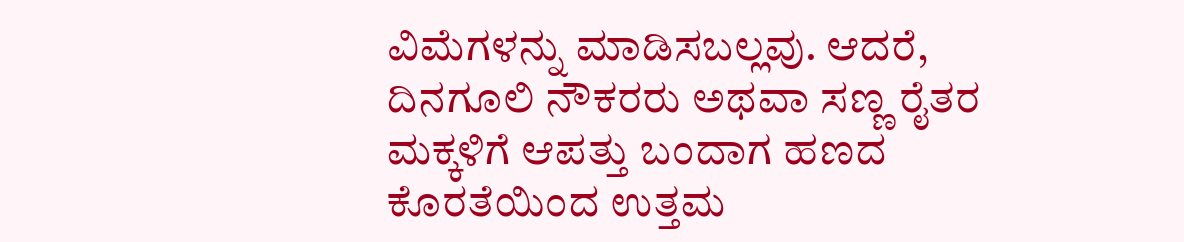ವಿಮೆಗಳನ್ನು ಮಾಡಿಸಬಲ್ಲವು. ಆದರೆ, ದಿನಗೂಲಿ ನೌಕರರು ಅಥವಾ ಸಣ್ಣ ರೈತರ ಮಕ್ಕಳಿಗೆ ಆಪತ್ತು ಬಂದಾಗ ಹಣದ ಕೊರತೆಯಿಂದ ಉತ್ತಮ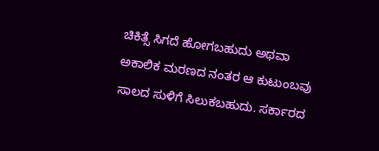ಚಿಕಿತ್ಸೆ ಸಿಗದೆ ಹೋಗಬಹುದು ಅಥವಾ ಅಕಾಲಿಕ ಮರಣದ ನಂತರ ಆ ಕುಟುಂಬವು ಸಾಲದ ಸುಳಿಗೆ ಸಿಲುಕಬಹುದು. ಸರ್ಕಾರದ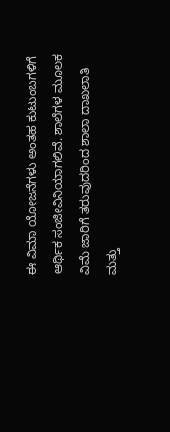ಈ ವಿಮಾ ಯೋಜನೆಗಳು ಅಂತಹ ಕುಟುಂಬಗಳಿಗೆ ಆರ್ಥಿಕ ಸಂಜೀವಿನಿಯಾಗಲಿವೆ. ಶಾಲೆಗಳ ಮೂಲಕ ವಿಮೆ ಜಾರಿಗೆ ತರುವುದರಿಂದ ಶಾಲಾ ದಾಖಲಾತಿ ಮತ್ತು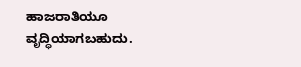ಹಾಜರಾತಿಯೂ ವೃದ್ಧಿಯಾಗಬಹುದು.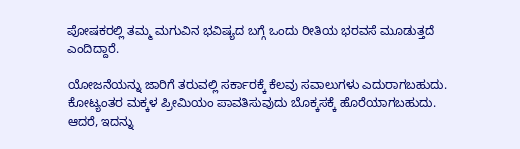ಪೋಷಕರಲ್ಲಿ ತಮ್ಮ ಮಗುವಿನ ಭವಿಷ್ಯದ ಬಗ್ಗೆ ಒಂದು ರೀತಿಯ ಭರವಸೆ ಮೂಡುತ್ತದೆ ಎಂದಿದ್ದಾರೆ.

ಯೋಜನೆಯನ್ನು ಜಾರಿಗೆ ತರುವಲ್ಲಿ ಸರ್ಕಾರಕ್ಕೆ ಕೆಲವು ಸವಾಲುಗಳು ಎದುರಾಗಬಹುದು. ಕೋಟ್ಯಂತರ ಮಕ್ಕಳ ಪ್ರೀಮಿಯಂ ಪಾವತಿಸುವುದು ಬೊಕ್ಕಸಕ್ಕೆ ಹೊರೆಯಾಗಬಹುದು. ಆದರೆ, ಇದನ್ನು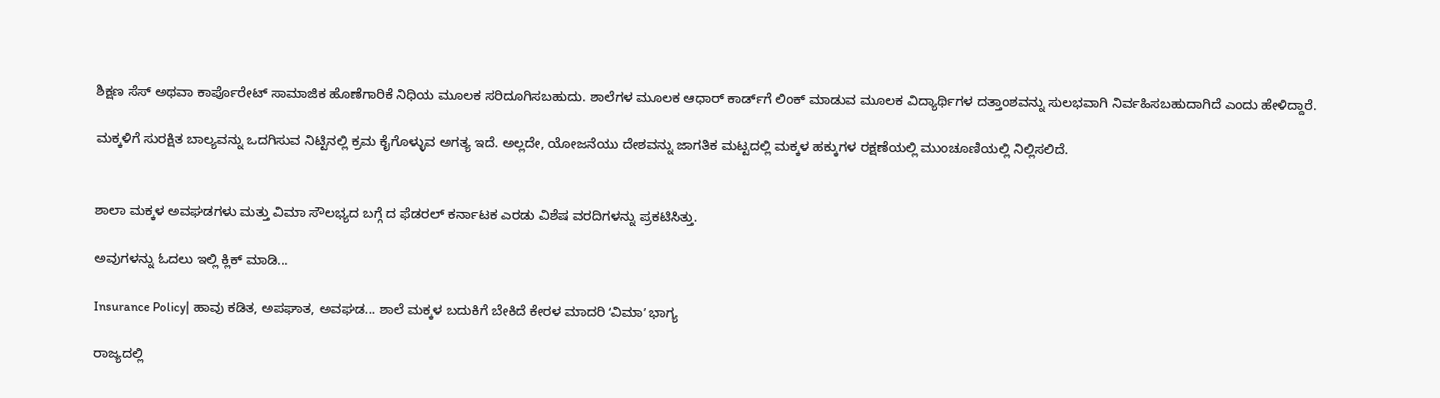ಶಿಕ್ಷಣ ಸೆಸ್ ಅಥವಾ ಕಾರ್ಪೊರೇಟ್ ಸಾಮಾಜಿಕ ಹೊಣೆಗಾರಿಕೆ ನಿಧಿಯ ಮೂಲಕ ಸರಿದೂಗಿಸಬಹುದು. ಶಾಲೆಗಳ ಮೂಲಕ ಆಧಾರ್ ಕಾರ್ಡ್‌ಗೆ ಲಿಂಕ್ ಮಾಡುವ ಮೂಲಕ ವಿದ್ಯಾರ್ಥಿಗಳ ದತ್ತಾಂಶವನ್ನು ಸುಲಭವಾಗಿ ನಿರ್ವಹಿಸಬಹುದಾಗಿದೆ ಎಂದು ಹೇಳಿದ್ದಾರೆ.

ಮಕ್ಕಳಿಗೆ ಸುರಕ್ಷಿತ ಬಾಲ್ಯವನ್ನು ಒದಗಿಸುವ ನಿಟ್ಟಿನಲ್ಲಿ ಕ್ರಮ ಕೈಗೊಳ್ಳುವ ಅಗತ್ಯ ಇದೆ. ಅಲ್ಲದೇ, ಯೋಜನೆಯು ದೇಶವನ್ನು ಜಾಗತಿಕ ಮಟ್ಟದಲ್ಲಿ ಮಕ್ಕಳ ಹಕ್ಕುಗಳ ರಕ್ಷಣೆಯಲ್ಲಿ ಮುಂಚೂಣಿಯಲ್ಲಿ ನಿಲ್ಲಿಸಲಿದೆ.


ಶಾಲಾ ಮಕ್ಕಳ ಅವಘಡಗಳು ಮತ್ತು ವಿಮಾ ಸೌಲಭ್ಯದ ಬಗ್ಗೆ ದ ಫೆಡರಲ್‌ ಕರ್ನಾಟಕ ಎರಡು ವಿಶೆಷ ವರದಿಗಳನ್ನು ಪ್ರಕಟಿಸಿತ್ತು.

ಅವುಗಳನ್ನು ಓದಲು ಇಲ್ಲಿ ಕ್ಲಿಕ್‌ ಮಾಡಿ...

Insurance Policy| ಹಾವು ಕಡಿತ, ಅಪಘಾತ, ಅವಘಡ... ಶಾಲೆ ಮಕ್ಕಳ ಬದುಕಿಗೆ ಬೇಕಿದೆ ಕೇರಳ ಮಾದರಿ ʻವಿಮಾʼ ಭಾಗ್ಯ

ರಾಜ್ಯದಲ್ಲಿ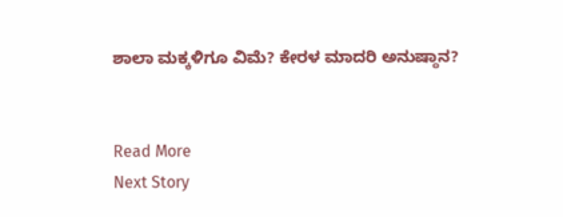ಶಾಲಾ ಮಕ್ಕಳಿಗೂ ವಿಮೆ? ಕೇರಳ ಮಾದರಿ ಅನುಷ್ಠಾನ?


Read More
Next Story